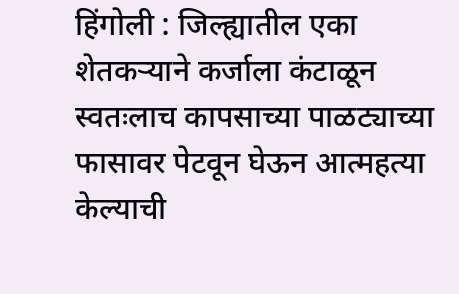हिंगोली : जिल्ह्यातील एका शेतकऱ्याने कर्जाला कंटाळून स्वतःलाच कापसाच्या पाळट्याच्या फासावर पेटवून घेऊन आत्महत्या केल्याची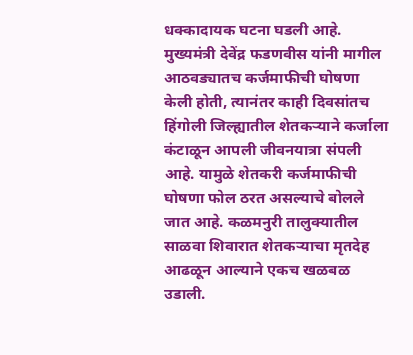धक्कादायक घटना घडली आहे. मुख्यमंत्री देवेंद्र फडणवीस यांनी मागील आठवड्यातच कर्जमाफीची घोषणा केली होती, त्यानंतर काही दिवसांतच हिंगोली जिल्ह्यातील शेतकऱ्याने कर्जाला कंटाळून आपली जीवनयात्रा संपली आहे. यामुळे शेतकरी कर्जमाफीची घोषणा फोल ठरत असल्याचे बोलले जात आहे. कळमनुरी तालुक्यातील साळवा शिवारात शेतकऱ्याचा मृतदेह आढळून आल्याने एकच खळबळ उडाली.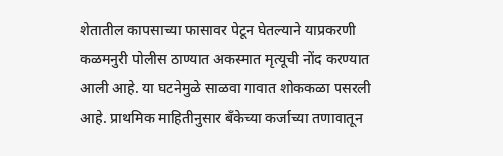शेतातील कापसाच्या फासावर पेटून घेतल्याने याप्रकरणी कळमनुरी पोलीस ठाण्यात अकस्मात मृत्यूची नोंद करण्यात आली आहे. या घटनेमुळे साळवा गावात शोककळा पसरली आहे. प्राथमिक माहितीनुसार बँकेच्या कर्जाच्या तणावातून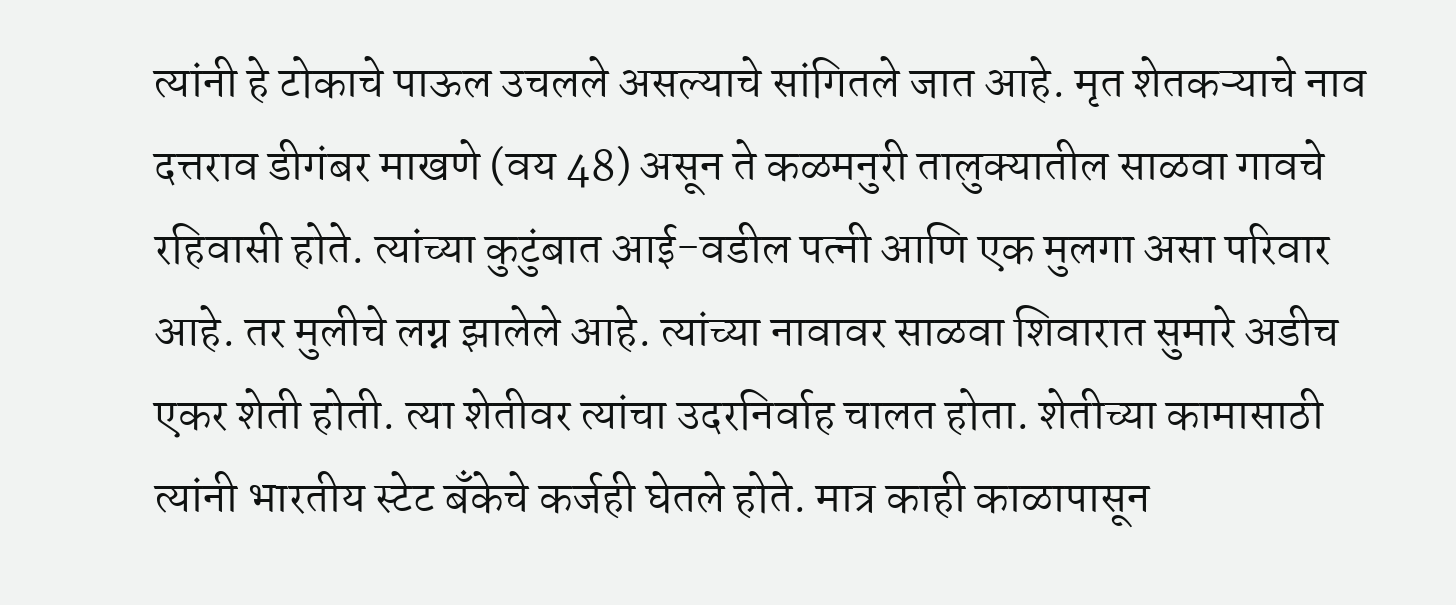त्यांनी हे टोकाचे पाऊल उचलले असल्याचे सांगितले जात आहे. मृत शेतकऱ्याचे नाव दत्तराव डीगंबर माखणे (वय 48) असून ते कळमनुरी तालुक्यातील साळवा गावचे रहिवासी होते. त्यांच्या कुटुंबात आई-वडील पत्नी आणि एक मुलगा असा परिवार आहे. तर मुलीचे लग्न झालेले आहे. त्यांच्या नावावर साळवा शिवारात सुमारे अडीच एकर शेती होती. त्या शेतीवर त्यांचा उदरनिर्वाह चालत होता. शेतीच्या कामासाठी त्यांनी भारतीय स्टेट बँकेचे कर्जही घेतले होते. मात्र काही काळापासून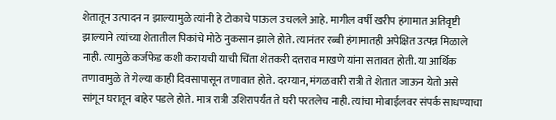शेतातून उत्पादन न झाल्यामुळे त्यांनी हे टोकाचे पाऊल उचलले आहे. मागील वर्षी खरीप हंगामात अतिवृष्टी झाल्याने त्यांच्या शेतातील पिकांचे मोठे नुकसान झाले होते. त्यानंतर रब्बी हंगामातही अपेक्षित उत्पन्न मिळाले नाही. त्यामुळे कर्जफेड कशी करायची याची चिंता शेतकरी दत्तराव माखणे यांना सतावत होती. या आर्थिक तणावामुळे ते गेल्या काही दिवसापासून तणावात होते. दरम्यान, मंगळवारी रात्री ते शेतात जाऊन येतो असे सांगून घरातून बाहेर पडले होते. मात्र रात्री उशिरापर्यंत ते घरी परतलेच नाही. त्यांचा मोबाईलवर संपर्क साधण्याचा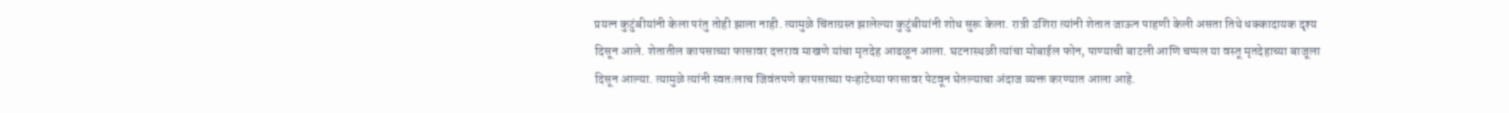प्रयत्न कुटुंबीयांनी केला परंतु तोही झाला नाही. त्यामुळे चिंताग्रस्त झालेल्या कुटुंबीयांनी शोध सुरू केला. रात्री उशिरा त्यांनी शेतात जाऊन पाहणी केली असता तिथे धक्कादायक दृश्य दिसून आले. शेतातील कापसाच्या फासावर दत्तराव माखणे यांचा मृतदेह आढळून आला. घटनास्थळी त्यांचा मोबाईल फोन, पाण्याची बाटली आणि चप्पल या वस्तू मृतदेहाच्या बाजूला दिसून आल्या. त्यामुळे त्यांनी स्वतःलाच जिवंतपणे कापसाच्या पऱ्हाटेच्या फासावर पेटवून घेतल्याचा अंदाज व्यक्त करण्यात आला आहे.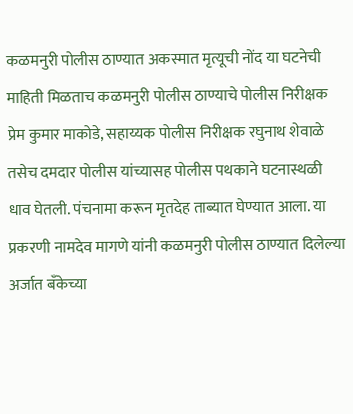कळमनुरी पोलीस ठाण्यात अकस्मात मृत्यूची नोंद या घटनेची माहिती मिळताच कळमनुरी पोलीस ठाण्याचे पोलीस निरीक्षक प्रेम कुमार माकोडे, सहाय्यक पोलीस निरीक्षक रघुनाथ शेवाळे तसेच दमदार पोलीस यांच्यासह पोलीस पथकाने घटनास्थळी धाव घेतली. पंचनामा करून मृतदेह ताब्यात घेण्यात आला. या प्रकरणी नामदेव मागणे यांनी कळमनुरी पोलीस ठाण्यात दिलेल्या अर्जात बँकेच्या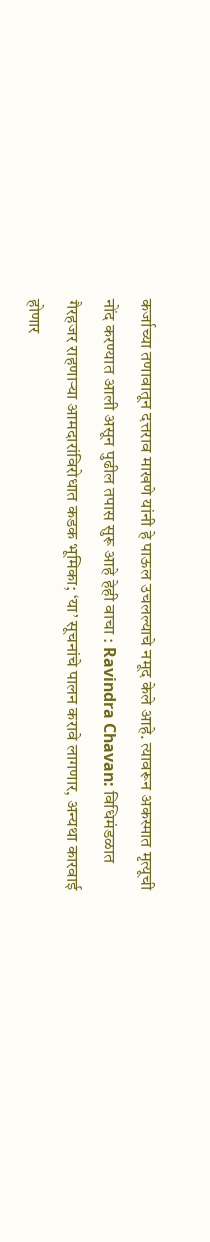कर्जाच्या तणावातून दत्तराव माखणे यांनी हे पाऊल उचलल्याचे नमूद केले आहे. त्यावरून अकस्मात मृत्यूची नोंद करण्यात आली असून पुढील तपास सुरू आहे हेही वाचा : Ravindra Chavan: विधिमंडळात गैरहजर राहणाऱ्या आमदारांविरोधात कडक भूमिका; ‘या’ सूचनांचे पालन करावे लागणार, अन्यथा कारवाई होणार